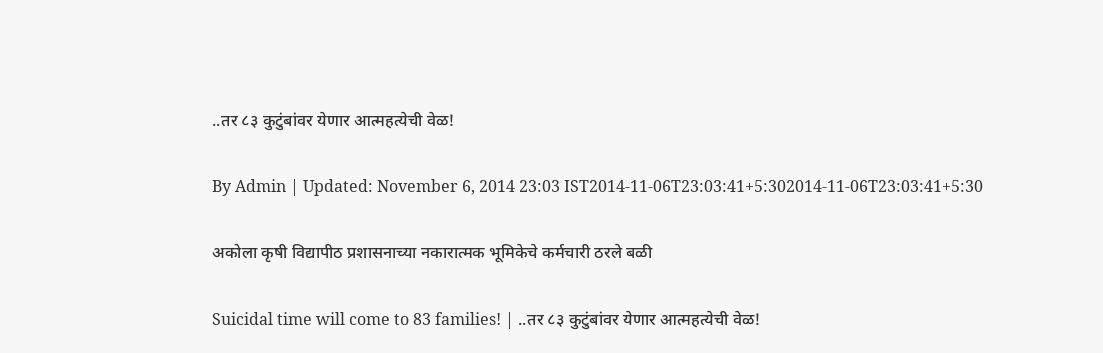..तर ८३ कुटुंबांवर येणार आत्महत्येची वेळ!

By Admin | Updated: November 6, 2014 23:03 IST2014-11-06T23:03:41+5:302014-11-06T23:03:41+5:30

अकोला कृषी विद्यापीठ प्रशासनाच्या नकारात्मक भूमिकेचे कर्मचारी ठरले बळी

Suicidal time will come to 83 families! | ..तर ८३ कुटुंबांवर येणार आत्महत्येची वेळ!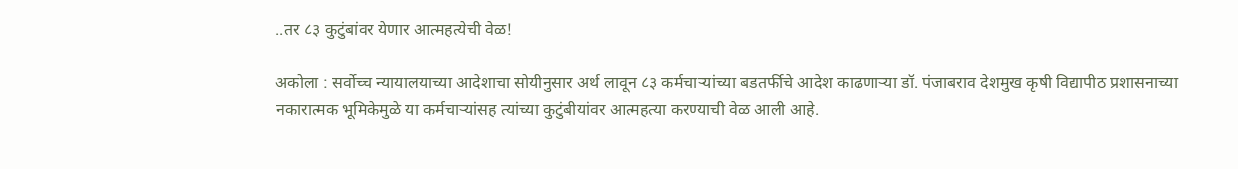..तर ८३ कुटुंबांवर येणार आत्महत्येची वेळ!

अकोला : सर्वोच्च न्यायालयाच्या आदेशाचा सोयीनुसार अर्थ लावून ८३ कर्मचार्‍यांच्या बडतर्फीचे आदेश काढणार्‍या डॉ. पंजाबराव देशमुख कृषी विद्यापीठ प्रशासनाच्या नकारात्मक भूमिकेमुळे या कर्मचार्‍यांसह त्यांच्या कुटुंबीयांवर आत्महत्या करण्याची वेळ आली आहे.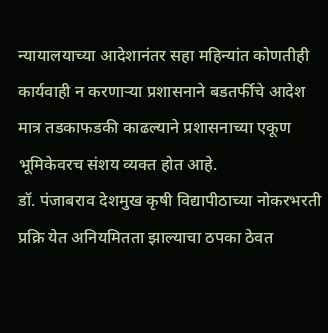न्यायालयाच्या आदेशानंतर सहा महिन्यांत कोणतीही कार्यवाही न करणार्‍या प्रशासनाने बडतर्फीचे आदेश मात्र तडकाफडकी काढल्याने प्रशासनाच्या एकूण भूमिकेवरच संशय व्यक्त होत आहे.
डॉ. पंजाबराव देशमुख कृषी विद्यापीठाच्या नोकरभरती प्रक्रि येत अनियमितता झाल्याचा ठपका ठेवत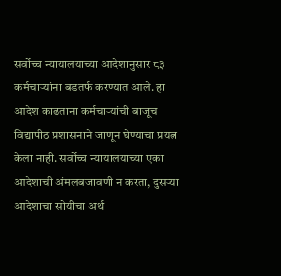सर्वोच्च न्यायालयाच्या आदेशानुसार ८३ कर्मचार्‍यांना बडतर्फ करण्यात आले. हा आदेश काढताना कर्मचार्‍यांची बाजूच विद्यापीठ प्रशासनाने जाणून घेण्याचा प्रयत्न केला नाही. सर्वोच्च न्यायालयाच्या एका आदेशाची अंमलबजावणी न करता, दुसर्‍या आदेशाचा सोयीचा अर्थ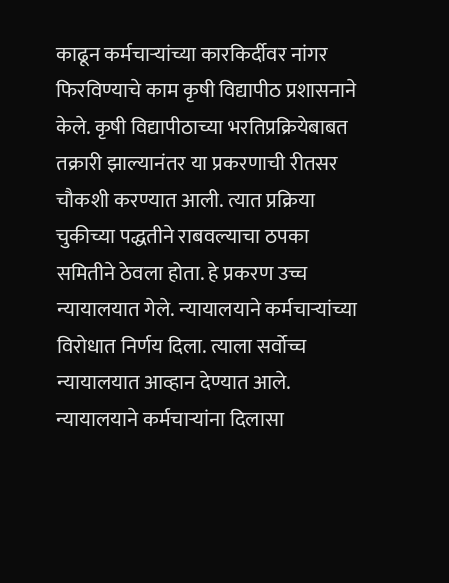काढून कर्मचार्‍यांच्या कारकिर्दीवर नांगर फिरविण्याचे काम कृषी विद्यापीठ प्रशासनाने केले. कृषी विद्यापीठाच्या भरतिप्रक्रियेबाबत तक्रारी झाल्यानंतर या प्रकरणाची रीतसर चौकशी करण्यात आली. त्यात प्रक्रिया चुकीच्या पद्धतीने राबवल्याचा ठपका समितीने ठेवला होता. हे प्रकरण उच्च न्यायालयात गेले. न्यायालयाने कर्मचार्‍यांच्या विरोधात निर्णय दिला. त्याला सर्वोच्च न्यायालयात आव्हान देण्यात आले. न्यायालयाने कर्मचार्‍यांना दिलासा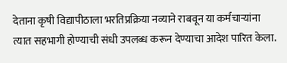देताना कृषी विद्यापीठाला भरतिप्रक्रिया नव्याने राबवून या कर्मचार्‍यांना त्यात सहभागी होण्याची संधी उपलब्ध करून देण्याचा आदेश पारित केला.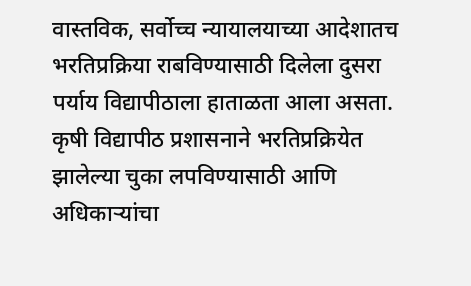वास्तविक, सर्वोच्च न्यायालयाच्या आदेशातच भरतिप्रक्रिया राबविण्यासाठी दिलेला दुसरा पर्याय विद्यापीठाला हाताळता आला असता. कृषी विद्यापीठ प्रशासनाने भरतिप्रक्रियेत झालेल्या चुका लपविण्यासाठी आणि अधिकार्‍यांचा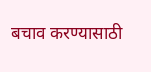बचाव करण्यासाठी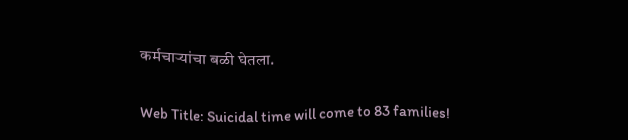कर्मचार्‍यांचा बळी घेतला.

Web Title: Suicidal time will come to 83 families!